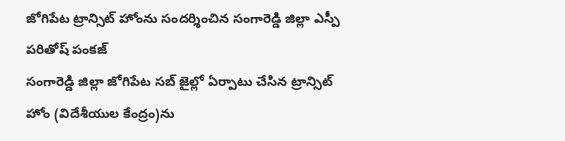జోగిపేట ట్రాన్సిట్ హోంను సందర్శించిన సంగారెడ్డి జిల్లా ఎస్పీ పరితోష్ పంకజ్
సంగారెడ్డి జిల్లా జోగిపేట సబ్ జైల్లో ఏర్పాటు చేసిన ట్రాన్సిట్ హోం (విదేశీయుల కేంద్రం)ను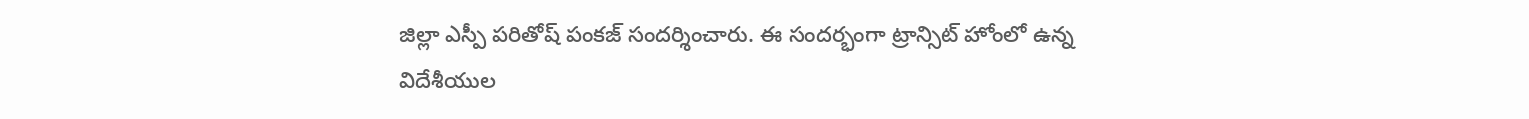జిల్లా ఎస్పీ పరితోష్ పంకజ్ సందర్శించారు. ఈ సందర్భంగా ట్రాన్సిట్ హోంలో ఉన్న విదేశీయుల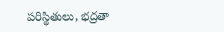పరిస్థితులు, భద్రతా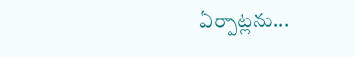ఏర్పాట్లను...